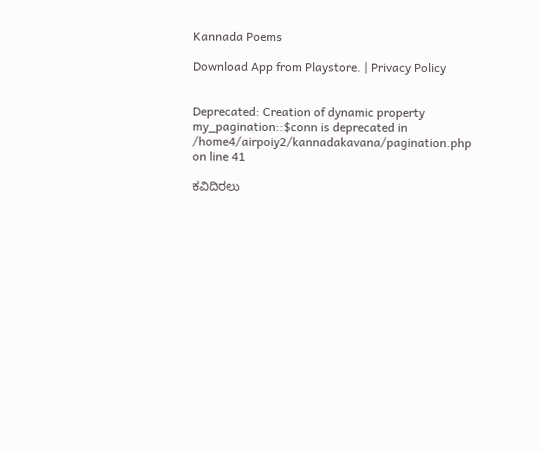Kannada Poems

Download App from Playstore. | Privacy Policy


Deprecated: Creation of dynamic property my_pagination::$conn is deprecated in /home4/airpoiy2/kannadakavana/pagination.php on line 41

ಕವಿದಿರಲು‌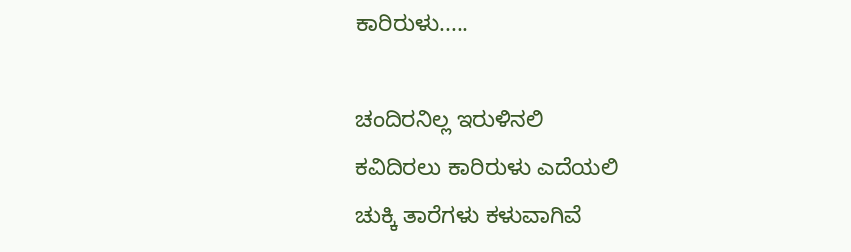ಕಾರಿರುಳು.....

ಚಂದಿರನಿಲ್ಲ ಇರುಳಿನಲಿ
ಕವಿದಿರಲು ಕಾರಿರುಳು‌ ಎದೆಯಲಿ
ಚುಕ್ಕಿ ತಾರೆಗಳು ಕಳುವಾಗಿವೆ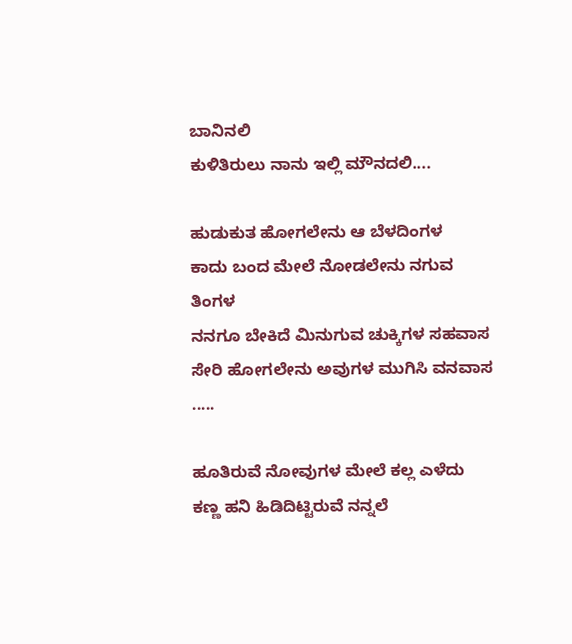ಬಾನಿನಲಿ
ಕುಳಿತಿರುಲು ನಾನು ಇಲ್ಲಿ ಮೌನದಲಿ‌....

ಹುಡುಕುತ ಹೋಗಲೇನು ಆ ಬೆಳದಿಂಗಳ
ಕಾದು ಬಂದ ಮೇಲೆ ನೋಡಲೇನು‌ ನಗುವ ತಿಂಗಳ
ನನಗೂ ಬೇಕಿದೆ ಮಿನುಗುವ ಚುಕ್ಕಿಗಳ‌ ಸಹವಾಸ
ಸೇರಿ‌ ‌ಹೋಗಲೇನು‌ ಅವುಗಳ‌ ಮುಗಿಸಿ ವನವಾಸ .....

ಹೂತಿರುವೆ ನೋವುಗಳ ಮೇಲೆ ಕಲ್ಲ ಎಳೆದು
ಕಣ್ಣ ಹನಿ ಹಿಡಿದಿಟ್ಟಿರುವೆ ನನ್ನಲೆ‌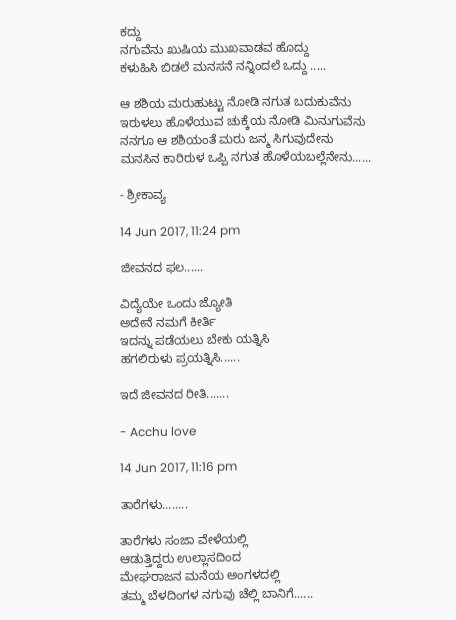ಕದ್ದು
ನಗುವೆನು ಖುಷಿಯ ಮುಖವಾಡವ ಹೊದ್ದು
ಕಳುಹಿಸಿ ಬಿಡಲೆ ಮನಸನೆ ನನ್ನಿಂದಲೆ ಒದ್ದು .....

ಆ ಶಶಿಯ ಮರುಹುಟ್ಟು ನೋಡಿ ನಗುತ ಬದುಕುವೆನು
ಇರುಳಲು ಹೊಳೆಯುವ ಚುಕ್ಕೆಯ ನೋಡಿ ಮಿನುಗುವೆನು
ನನಗೂ ಆ ಶಶಿಯಂತೆ ಮರು ಜನ್ಮ ಸಿಗುವುದೇನು
ಮನಸಿನ ‌ಕಾರಿರುಳ ಒಪ್ಪಿ‌ ನಗುತ‌ ಹೊಳೆಯಬಲ್ಲೆನೇನು......

- ಶ್ರೀಕಾವ್ಯ

14 Jun 2017, 11:24 pm

ಜೀವನದ ಫಲ......

ವಿದ್ಯೆಯೇ ಒಂದು ಜ್ಯೋತಿ
ಅದೇನೆ ನಮಗೆ ಕೀರ್ತಿ
ಇದನ್ನು ಪಡೆಯಲು ಬೇಕು ಯತ್ನಿಸಿ
ಹಗಲಿರುಳು ಪ್ರಯತ್ನಿಸಿ......

ಇದೆ ಜೀವನದ ರೀತಿ.......

- Acchu love

14 Jun 2017, 11:16 pm

ತಾರೆಗಳು........

ತಾರೆಗಳು ಸಂಜಾ ವೇಳೆಯಲ್ಲಿ
ಆಡುತ್ತಿದ್ದರು ಉಲ್ಲಾಸದಿಂದ
ಮೇಘರಾಜನ ಮನೆಯ ಅಂಗಳದಲ್ಲಿ
ತಮ್ಮ ಬೆಳದಿಂಗಳ ನಗುವು ಚೆಲ್ಲಿ ಬಾನಿಗೆ......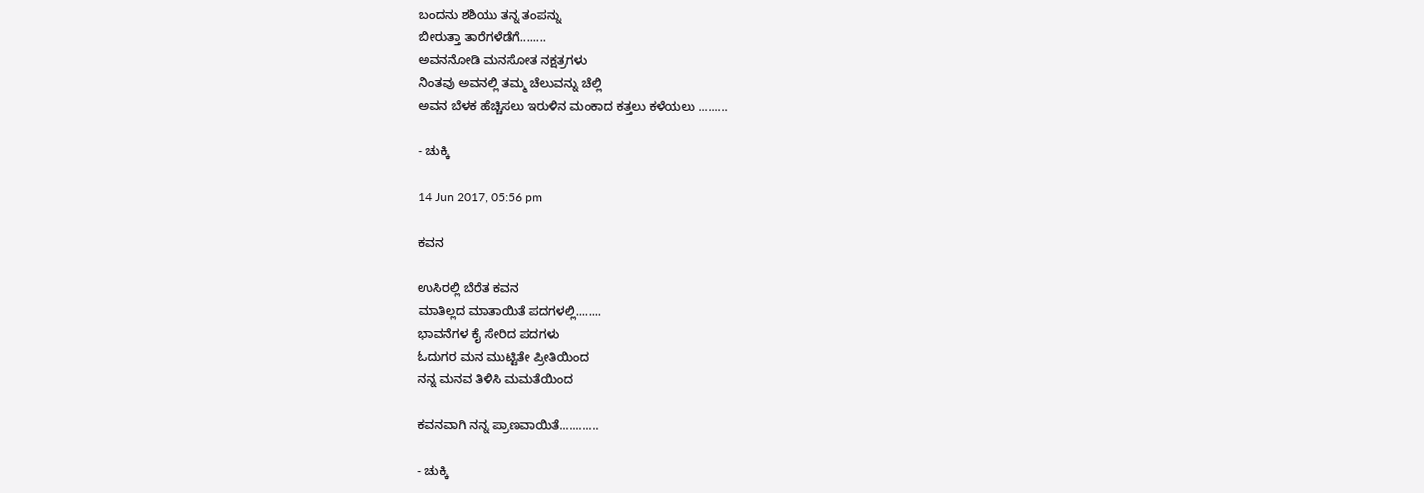ಬಂದನು ಶಶಿಯು ತನ್ನ ತಂಪನ್ನು
ಬೀರುತ್ತಾ ತಾರೆಗಳೆಡೆಗೆ........
ಅವನನೋಡಿ ಮನಸೋತ ನಕ್ಷತ್ರಗಳು
ನಿಂತವು ಅವನಲ್ಲಿ ತಮ್ಮ ಚೆಲುವನ್ನು ಚೆಲ್ಲಿ
ಅವನ ಬೆಳಕ ಹೆಚ್ಚಿಸಲು ಇರುಳಿನ ಮಂಕಾದ ಕತ್ತಲು ಕಳೆಯಲು .........

- ಚುಕ್ಕಿ

14 Jun 2017, 05:56 pm

ಕವನ

ಉಸಿರಲ್ಲಿ ಬೆರೆತ ಕವನ
ಮಾತಿಲ್ಲದ ಮಾತಾಯಿತೆ ಪದಗಳಲ್ಲಿ........
ಭಾವನೆಗಳ ಕೈ ಸೇರಿದ ಪದಗಳು
ಓದುಗರ ಮನ ಮುಟ್ಟಿತೇ ಪ್ರೀತಿಯಿಂದ
ನನ್ನ ಮನವ ತಿಳಿಸಿ ಮಮತೆಯಿಂದ

ಕವನವಾಗಿ ನನ್ನ ಪ್ರಾಣವಾಯಿತೆ............

- ಚುಕ್ಕಿ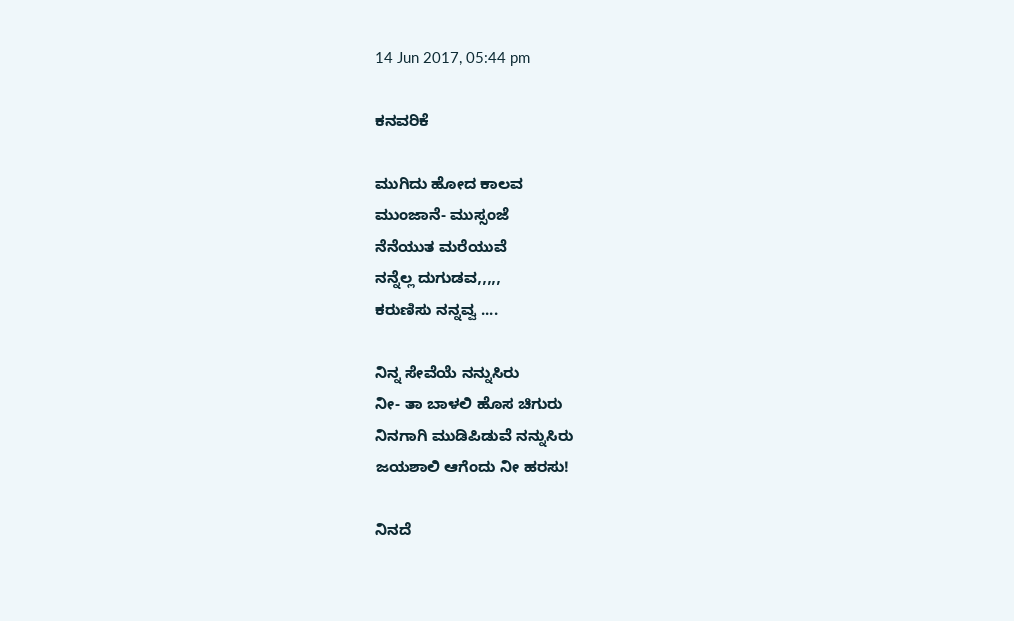14 Jun 2017, 05:44 pm

ಕನವರಿಕೆ

ಮುಗಿದು ಹೋದ ಕಾಲವ
ಮುಂಜಾನೆ- ಮುಸ್ಸಂಜೆ
ನೆನೆಯುತ ಮರೆಯುವೆ
ನನ್ನೆಲ್ಲ ದುಗುಡವ,,,,,
ಕರುಣಿಸು ನನ್ನವ್ವ ....

ನಿನ್ನ ಸೇವೆಯೆ ನನ್ನುಸಿರು
ನೀ- ತಾ ಬಾಳಲಿ ಹೊಸ ಚಿಗುರು
ನಿನಗಾಗಿ ಮುಡಿಪಿಡುವೆ ನನ್ನುಸಿರು
ಜಯಶಾಲಿ ಆಗೆಂದು ನೀ ಹರಸು!

ನಿನದೆ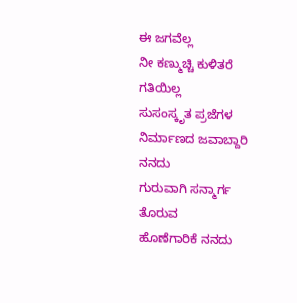ಈ ಜಗವೆಲ್ಲ
ನೀ ಕಣ್ಮುಚ್ಚಿ ಕುಳಿತರೆ ಗತಿಯಿಲ್ಲ
ಸುಸಂಸ್ಕೃತ ಪ್ರಜೆಗಳ
ನಿರ್ಮಾಣದ ಜವಾಬ್ದಾರಿ ನನದು
ಗುರುವಾಗಿ ಸನ್ಮಾರ್ಗ ತೊರುವ
ಹೊಣೆಗಾರಿಕೆ ನನದು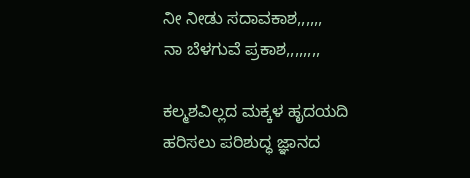ನೀ ನೀಡು ಸದಾವಕಾಶ,,,,,,
ನಾ ಬೆಳಗುವೆ ಪ್ರಕಾಶ,,,,,,,,

ಕಲ್ಮಶವಿಲ್ಲದ ಮಕ್ಕಳ ಹೃದಯದಿ
ಹರಿಸಲು ಪರಿಶುದ್ಧ ಜ್ಞಾನದ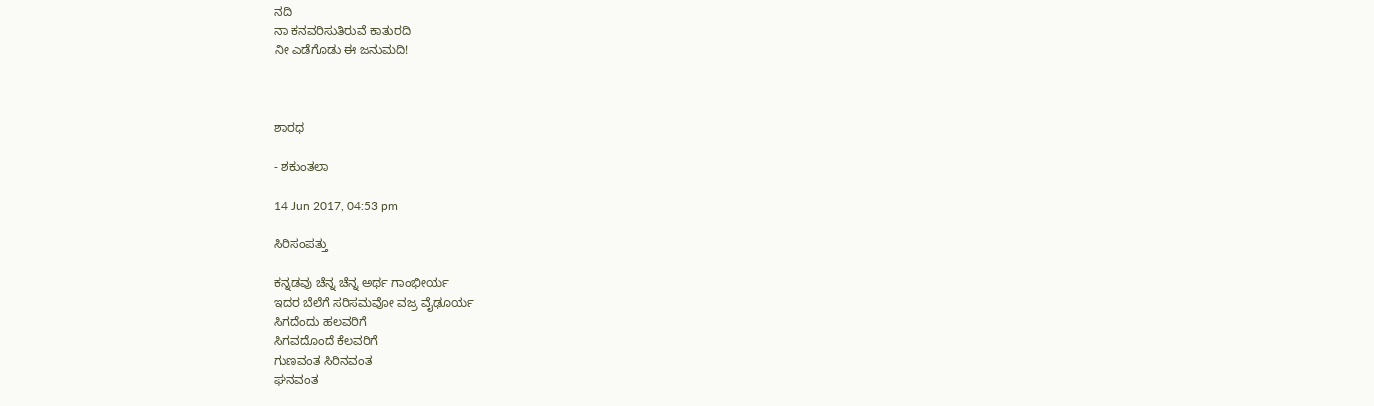ನದಿ
ನಾ ಕನವರಿಸುತಿರುವೆ ಕಾತುರದಿ
ನೀ ಎಡೆಗೊಡು ಈ ಜನುಮದಿ!



ಶಾರಧ

- ಶಕುಂತಲಾ

14 Jun 2017, 04:53 pm

ಸಿರಿಸಂಪತ್ತು

ಕನ್ನಡವು ಚೆನ್ನ ಚೆನ್ನ ಅರ್ಥ ಗಾಂಭೀರ್ಯ
ಇದರ ಬೆಲೆಗೆ ಸರಿಸಮವೋ ವಜ್ರ ವೈಢೂರ್ಯ
ಸಿಗದೆಂದು ಹಲವರಿಗೆ
ಸಿಗವದೊಂದೆ ಕೆಲವರಿಗೆ
ಗುಣವಂತ ಸಿರಿನವಂತ
ಘನವಂತ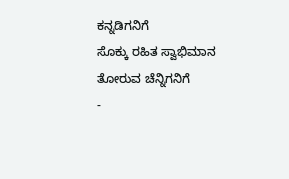ಕನ್ನಡಿಗನಿಗೆ
ಸೊಕ್ಕು ರಹಿತ ಸ್ವಾಭಿಮಾನ ತೋರುವ ಚೆನ್ನಿಗನಿಗೆ
-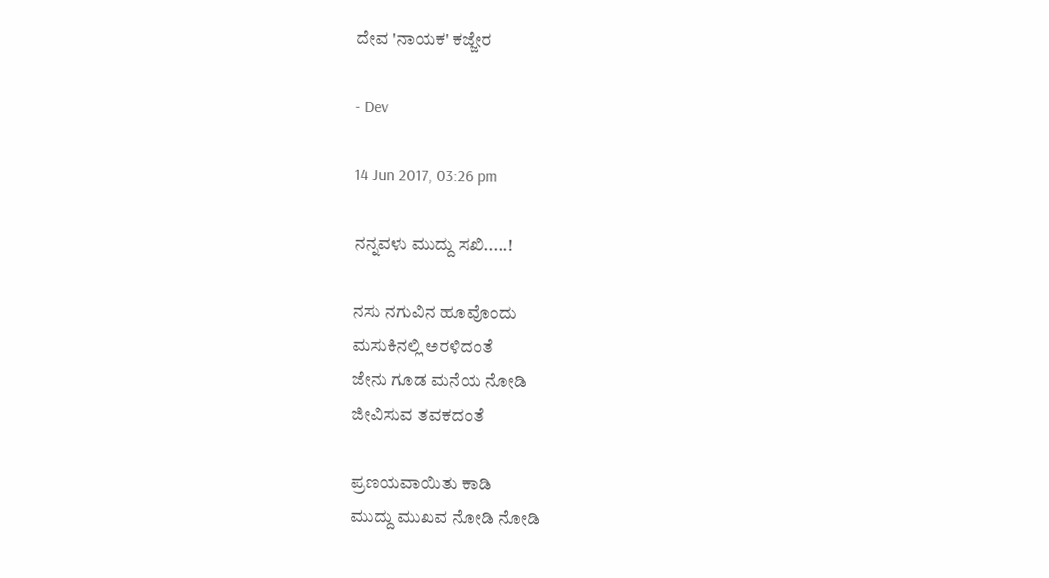ದೇವ 'ನಾಯಕ' ಕಜ್ಜೇರ

- Dev

14 Jun 2017, 03:26 pm

ನನ್ನವಳು ಮುದ್ದು ಸಖಿ.....!

ನಸು ನಗುವಿನ ಹೂವೊಂದು
ಮಸುಕಿನಲ್ಲಿ ಅರಳಿದಂತೆ
ಜೇನು ಗೂಡ ಮನೆಯ ನೋಡಿ
ಜೀವಿಸುವ ತವಕದಂತೆ

ಪ್ರಣಯವಾಯಿತು ಕಾಡಿ
ಮುದ್ದು ಮುಖವ ನೋಡಿ ನೋಡಿ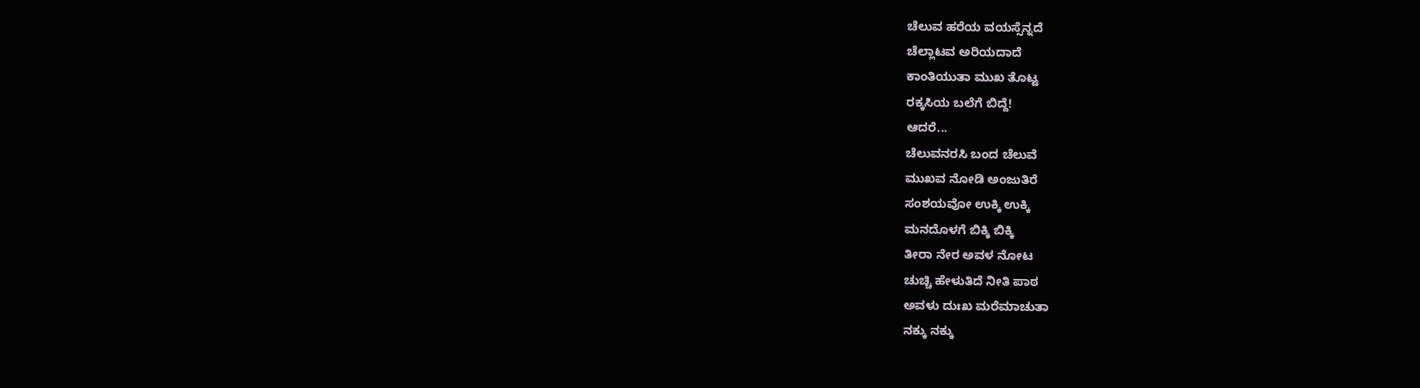ಚೆಲುವ ಹರೆಯ ವಯಸ್ಸೆನ್ನದೆ
ಚೆಲ್ಲಾಟವ ಅರಿಯದಾದೆ
ಕಾಂತಿಯುತಾ ಮುಖ ತೊಟ್ಟ
ರಕ್ಕಸಿಯ ಬಲೆಗೆ ಬಿದ್ದೆ!
ಆದರೆ...
ಚೆಲುವನರಸಿ ಬಂದ ಚೆಲುವೆ
ಮುಖವ ನೋಡಿ ಅಂಜುತಿರೆ
ಸಂಶಯವೋ ಉಕ್ಕಿ ಉಕ್ಕಿ
ಮನದೊಳಗೆ ಬಿಕ್ಕಿ ಬಿಕ್ಕಿ
ತೀರಾ ನೇರ ಅವಳ ನೋಟ
ಚುಚ್ಚಿ ಹೇಳುತಿದೆ ನೀತಿ ಪಾಠ
ಅವಳು ದುಃಖ ಮರೆಮಾಚುತಾ
ನಕ್ಕು ನಕ್ಕು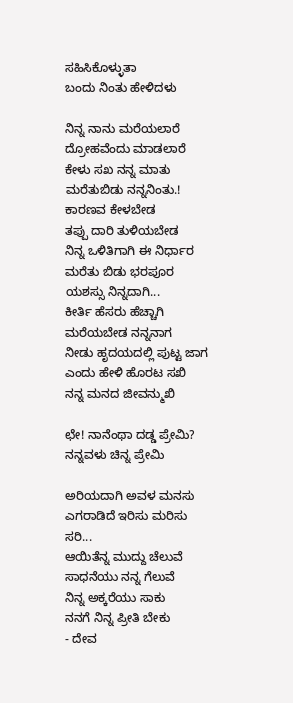ಸಹಿಸಿಕೊಳ್ಳುತಾ
ಬಂದು ನಿಂತು ಹೇಳಿದಳು

ನಿನ್ನ ನಾನು ಮರೆಯಲಾರೆ
ದ್ರೋಹವೆಂದು ಮಾಡಲಾರೆ
ಕೇಳು ಸಖ ನನ್ನ ಮಾತು
ಮರೆತುಬಿಡು ನನ್ನನಿಂತು.!
ಕಾರಣವ ಕೇಳಬೇಡ
ತಪ್ಪು ದಾರಿ ತುಳಿಯಬೇಡ
ನಿನ್ನ ಒಳಿತಿಗಾಗಿ ಈ ನಿರ್ಧಾರ
ಮರೆತು ಬಿಡು ಭರಪೂರ
ಯಶಸ್ಸು ನಿನ್ನದಾಗಿ...
ಕೀರ್ತಿ ಹೆಸರು ಹೆಚ್ಚಾಗಿ
ಮರೆಯಬೇಡ ನನ್ನನಾಗ
ನೀಡು ಹೃದಯದಲ್ಲಿ ಪುಟ್ಟ ಜಾಗ
ಎಂದು ಹೇಳಿ ಹೊರಟ ಸಖಿ
ನನ್ನ ಮನದ ಜೀವನ್ಮುಖಿ

ಛೇ! ನಾನೆಂಥಾ ದಡ್ಡ ಪ್ರೇಮಿ?
ನನ್ನವಳು ಚಿನ್ನ ಪ್ರೇಮಿ

ಅರಿಯದಾಗಿ ಅವಳ ಮನಸು
ಎಗರಾಡಿದೆ ಇರಿಸು ಮರಿಸು
ಸರಿ...
ಆಯಿತೆನ್ನ ಮುದ್ದು ಚೆಲುವೆ
ಸಾಧನೆಯು ನನ್ನ ಗೆಲುವೆ
ನಿನ್ನ ಅಕ್ಕರೆಯು ಸಾಕು
ನನಗೆ ನಿನ್ನ ಪ್ರೀತಿ ಬೇಕು
- ದೇವ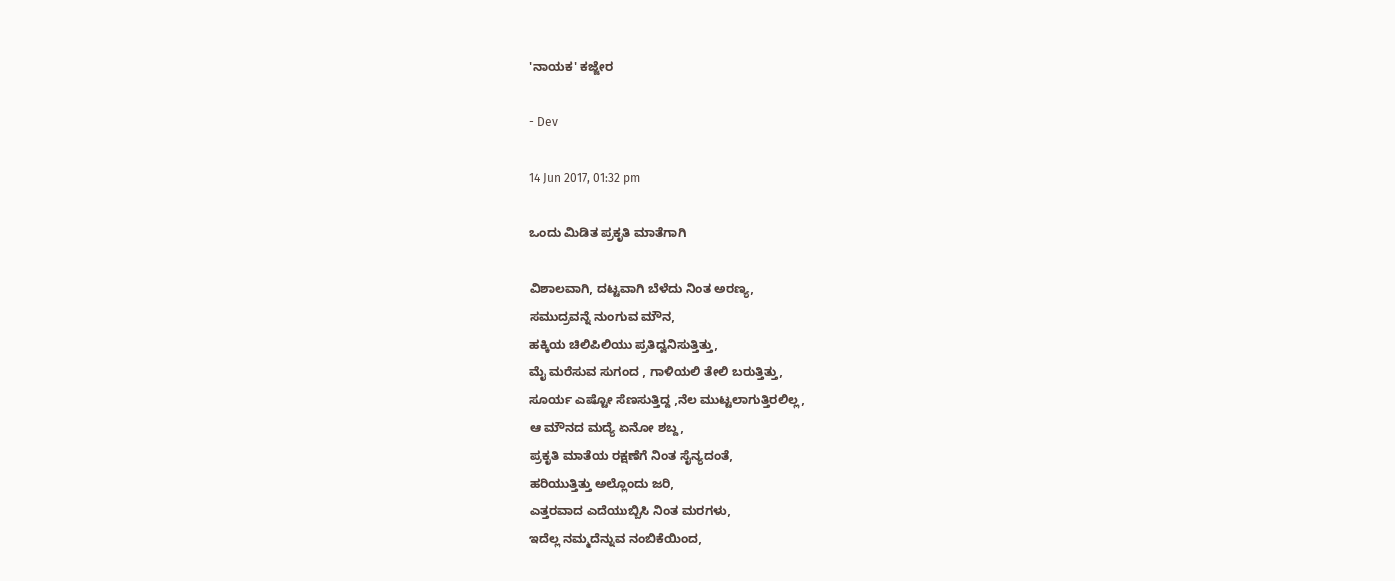'ನಾಯಕ' ಕಜ್ಜೇರ

- Dev

14 Jun 2017, 01:32 pm

ಒಂದು ಮಿಡಿತ ಪ್ರಕೃತಿ ಮಾತೆಗಾಗಿ

ವಿಶಾಲವಾಗಿ, ದಟ್ಟವಾಗಿ ಬೆಳೆದು ನಿಂತ ಅರಣ್ಯ,
ಸಮುದ್ರವನ್ನೆ ನುಂಗುವ ಮೌನ,
ಹಕ್ಕಿಯ ಚಿಲಿಪಿಲಿಯು ಪ್ರತಿದ್ವನಿಸುತ್ತಿತ್ತು,
ಮೈ ಮರೆಸುವ ಸುಗಂದ , ಗಾಳಿಯಲಿ ತೇಲಿ ಬರುತ್ತಿತ್ತು,
ಸೂರ್ಯ ಎಷ್ಟೋ ಸೆಣಸುತ್ತಿದ್ದ ,ನೆಲ ಮುಟ್ಟಲಾಗುತ್ತಿರಲಿಲ್ಲ,
ಆ ಮೌನದ ಮದ್ಯೆ ಏನೋ ಶಬ್ದ,
ಪ್ರಕೃತಿ ಮಾತೆಯ ರಕ್ಷಣೆಗೆ ನಿಂತ ಸೈನ್ಯದಂತೆ,
ಹರಿಯುತ್ತಿತ್ತು ಅಲ್ಲೊಂದು ಜರಿ,
ಎತ್ತರವಾದ ಎದೆಯುಬ್ಬಿಸಿ ನಿಂತ ಮರಗಳು,
ಇದೆಲ್ಲ ನಮ್ಮದೆನ್ನುವ ನಂಬಿಕೆಯಿಂದ,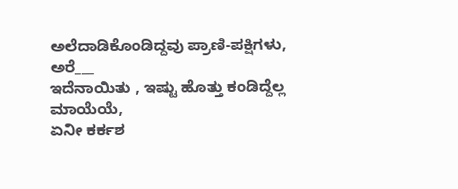ಅಲೆದಾಡಿಕೊಂಡಿದ್ದವು ಪ್ರಾಣಿ-ಪಕ್ಷಿಗಳು,
ಅರೆ___
ಇದೆನಾಯಿತು , ಇಷ್ಟು ಹೊತ್ತು ಕಂಡಿದ್ದೆಲ್ಲ ಮಾಯೆಯೆ,
ಏನೀ ಕರ್ಕಶ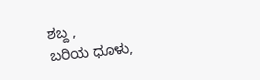ಶಬ್ದ ,
ಬರಿಯ ಧೂಳು,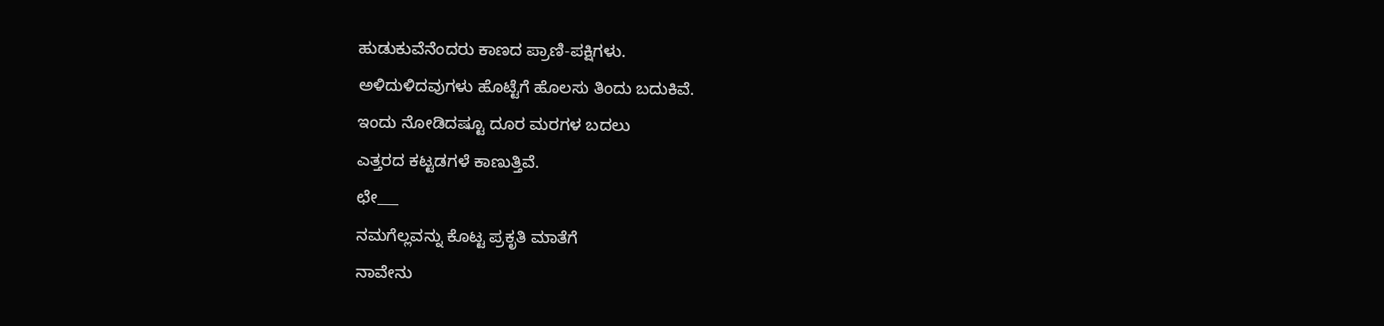ಹುಡುಕುವೆನೆಂದರು ಕಾಣದ ಪ್ರಾಣಿ-ಪಕ್ಷಿಗಳು.
ಅಳಿದುಳಿದವುಗಳು ಹೊಟ್ಟೆಗೆ ಹೊಲಸು ತಿಂದು ಬದುಕಿವೆ.
ಇಂದು ನೋಡಿದಷ್ಟೂ ದೂರ ಮರಗಳ ಬದಲು
ಎತ್ತರದ ಕಟ್ಟಡಗಳೆ ಕಾಣುತ್ತಿವೆ.
ಛೇ___
ನಮಗೆಲ್ಲವನ್ನು ಕೊಟ್ಟ ಪ್ರಕೃತಿ ಮಾತೆಗೆ
ನಾವೇನು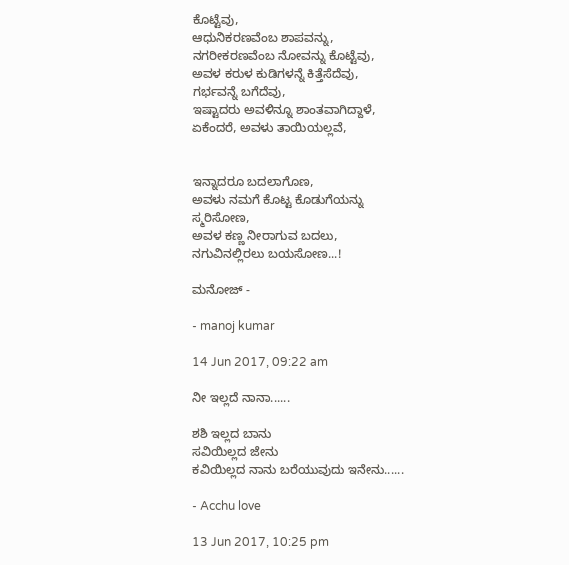ಕೊಟ್ಟೆವು,
ಆಧುನಿಕರಣವೆಂಬ ಶಾಪವನ್ನು,
ನಗರೀಕರಣವೆಂಬ ನೋವನ್ನು ಕೊಟ್ಟೆವು,
ಅವಳ ಕರುಳ ಕುಡಿಗಳನ್ನೆ ಕಿತ್ತೆಸೆದೆವು,
ಗರ್ಭವನ್ನೆ ಬಗೆದೆವು,
ಇಷ್ಟಾದರು ಅವಳಿನ್ನೂ ಶಾಂತವಾಗಿದ್ದಾಳೆ,
ಏಕೆಂದರೆ, ಅವಳು ‌‌‍ತಾ‌‌‌ಯಿಯಲ್ಲ‌‍‍‌‌‌‌‌‌‍ವೆ,


ಇನ್ನಾದರೂ ಬದಲಾಗೊಣ,
ಅವಳು ನಮಗೆ ಕೊಟ್ಟ ಕೊಡುಗೆಯನ್ನು
ಸ್ಮರಿಸೋಣ,
ಅವಳ ಕಣ್ಣ ನೀರಾಗುವ ಬದಲು,
ನಗುವಿನಲ್ಲಿರಲು ಬಯಸೋಣ...!

ಮನೋಜ್ -

- manoj kumar

14 Jun 2017, 09:22 am

ನೀ ಇಲ್ಲದೆ ನಾನಾ......

ಶಶಿ ಇಲ್ಲದ ಬಾನು
ಸವಿಯಿಲ್ಲದ ಜೇನು
ಕವಿಯಿಲ್ಲದ ನಾನು ಬರೆಯುವುದು ಇನೇನು......

- Acchu love

13 Jun 2017, 10:25 pm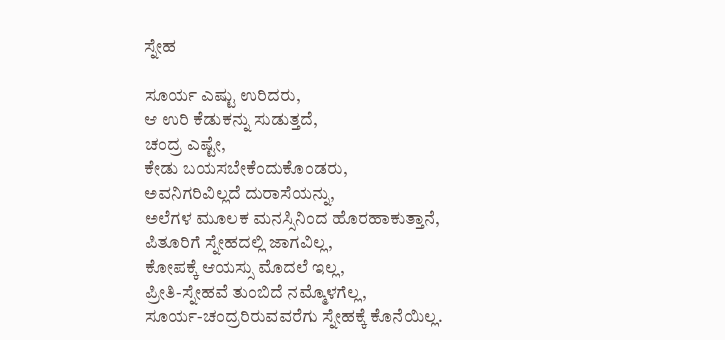ಸ್ನೇಹ

ಸೂರ್ಯ ಎಷ್ಟು ಉರಿದರು,
ಆ ಉರಿ ಕೆಡುಕನ್ನು ಸುಡುತ್ತದೆ,
ಚಂದ್ರ ಎಷ್ಟೇ,
ಕೇಡು ಬಯಸಬೇಕೆಂದುಕೊಂಡರು,
ಅವನಿಗರಿವಿಲ್ಲದೆ ದುರಾಸೆಯನ್ನು,
ಅಲೆಗಳ ಮೂಲಕ ಮನಸ್ಸಿನಿಂದ ಹೊರಹಾಕುತ್ತಾನೆ,
ಪಿತೂರಿಗೆ ಸ್ನೇಹದಲ್ಲಿ ಜಾಗವಿಲ್ಲ,
ಕೋಪಕ್ಕೆ ಆಯಸ್ಸು ಮೊದಲೆ ಇಲ್ಲ,
ಪ್ರೀತಿ-ಸ್ನೇಹವೆ ತುಂಬಿದೆ ನಮ್ಮೊಳಗೆಲ್ಲ,
ಸೂರ್ಯ-ಚಂದ್ರರಿರುವವರೆಗು ಸ್ನೇಹಕ್ಕೆ ಕೊನೆಯಿಲ್ಲ.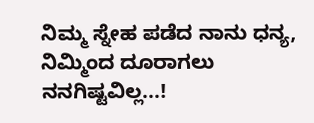ನಿಮ್ಮ ಸ್ನೇಹ ಪಡೆದ ನಾನು ಧನ್ಯ,
ನಿಮ್ಮಿಂದ ದೂರಾಗಲು ನನಗಿಷ್ಟವಿಲ್ಲ...!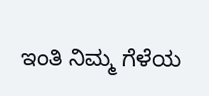ಇಂತಿ ನಿಮ್ಮ ಗೆಳೆಯ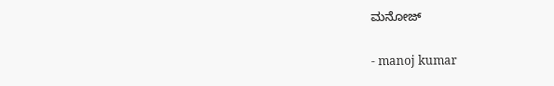ಮನೋಜ್

- manoj kumar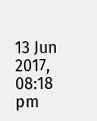13 Jun 2017, 08:18 pm